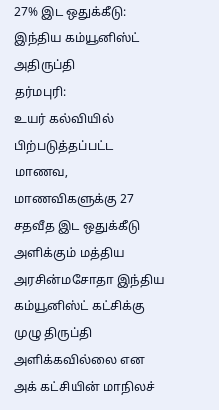27% இட ஒதுக்கீடு: இந்திய கம்யூனிஸ்ட் அதிருப்தி
தர்மபுரி:
உயர் கல்வியில் பிற்படுத்தப்பட்ட மாணவ, மாணவிகளுக்கு 27 சதவீத இட ஒதுக்கீடு அளிக்கும் மத்திய அரசின்மசோதா இந்திய கம்யூனிஸ்ட் கட்சிக்கு முழு திருப்தி அளிக்கவில்லை என அக் கட்சியின் மாநிலச்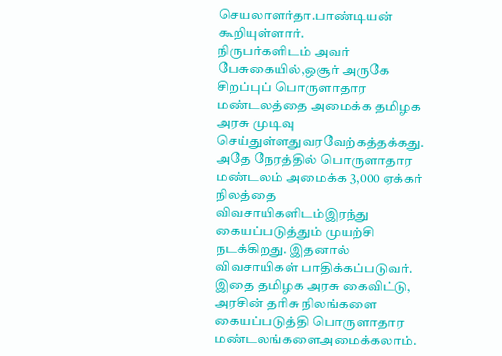செயலாளர்தா.பாண்டியன் கூறியுள்ளார்.
நிருபர்களிடம் அவர் பேசுகையில்,ஒசூர் அருகே சிறப்புப் பொருளாதார மண்டலத்தை அமைக்க தமிழக அரசு முடிவு செய்துள்ளதுவரவேற்கத்தக்கது. அதே நேரத்தில் பொருளாதார மண்டலம் அமைக்க 3,000 ஏக்கர் நிலத்தை விவசாயிகளிடம்இரந்து கையப்படுத்தும் முயற்சி நடக்கிறது. இதனால் விவசாயிகள் பாதிக்கப்படுவர்.
இதை தமிழக அரசு கைவிட்டு, அரசின் தரிசு நிலங்களை கையப்படுத்தி பொருளாதார மண்டலங்களைஅமைக்கலாம்.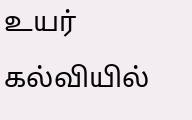உயர் கல்வியில்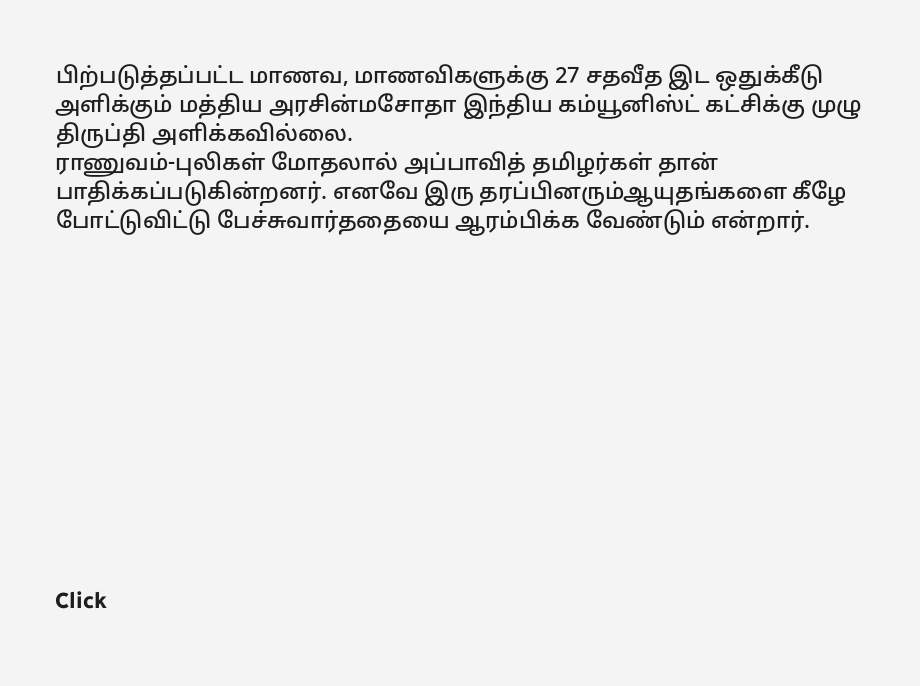பிற்படுத்தப்பட்ட மாணவ, மாணவிகளுக்கு 27 சதவீத இட ஒதுக்கீடு அளிக்கும் மத்திய அரசின்மசோதா இந்திய கம்யூனிஸ்ட் கட்சிக்கு முழு திருப்தி அளிக்கவில்லை.
ராணுவம்-புலிகள் மோதலால் அப்பாவித் தமிழர்கள் தான் பாதிக்கப்படுகின்றனர். எனவே இரு தரப்பினரும்ஆயுதங்களை கீழே போட்டுவிட்டு பேச்சுவார்ததையை ஆரம்பிக்க வேண்டும் என்றார்.












Click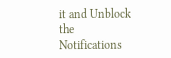it and Unblock the Notifications